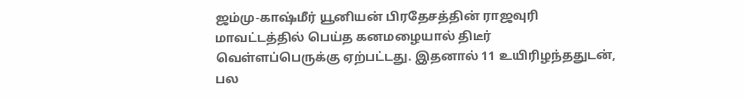ஜம்மு-காஷ்மீர் யூனியன் பிரதேசத்தின் ராஜவுரி மாவட்டத்தில் பெய்த கனமழையால் திடீர் வெள்ளப்பெருக்கு ஏற்பட்டது. இதனால் 11 உயிரிழந்ததுடன், பல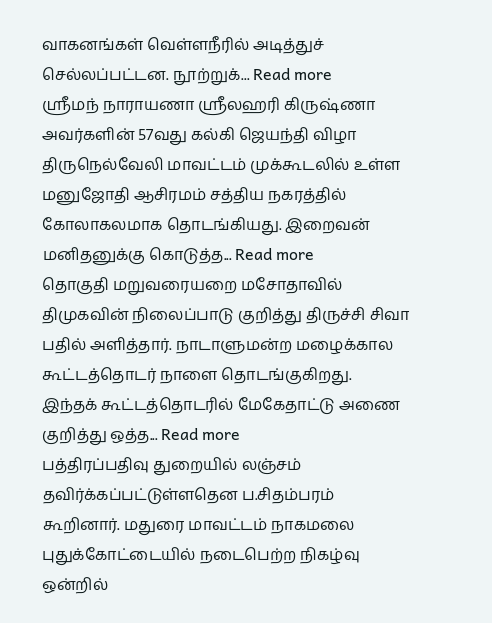வாகனங்கள் வெள்ளநீரில் அடித்துச் செல்லப்பட்டன. நூற்றுக்... Read more
ஶ்ரீமந் நாராயணா ஶ்ரீலஹரி கிருஷ்ணா அவர்களின் 57வது கல்கி ஜெயந்தி விழா திருநெல்வேலி மாவட்டம் முக்கூடலில் உள்ள மனுஜோதி ஆசிரமம் சத்திய நகரத்தில் கோலாகலமாக தொடங்கியது. இறைவன் மனிதனுக்கு கொடுத்த... Read more
தொகுதி மறுவரையறை மசோதாவில் திமுகவின் நிலைப்பாடு குறித்து திருச்சி சிவா பதில் அளித்தார். நாடாளுமன்ற மழைக்கால கூட்டத்தொடர் நாளை தொடங்குகிறது. இந்தக் கூட்டத்தொடரில் மேகேதாட்டு அணை குறித்து ஒத்த... Read more
பத்திரப்பதிவு துறையில் லஞ்சம் தவிர்க்கப்பட்டுள்ளதென ப.சிதம்பரம் கூறினார். மதுரை மாவட்டம் நாகமலை புதுக்கோட்டையில் நடைபெற்ற நிகழ்வு ஒன்றில்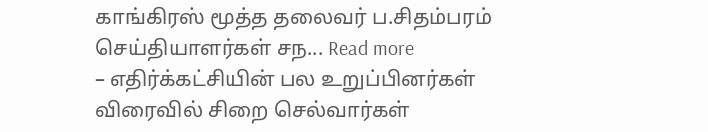காங்கிரஸ் மூத்த தலைவர் ப.சிதம்பரம் செய்தியாளர்கள் சந... Read more
– எதிர்க்கட்சியின் பல உறுப்பினர்கள் விரைவில் சிறை செல்வார்கள்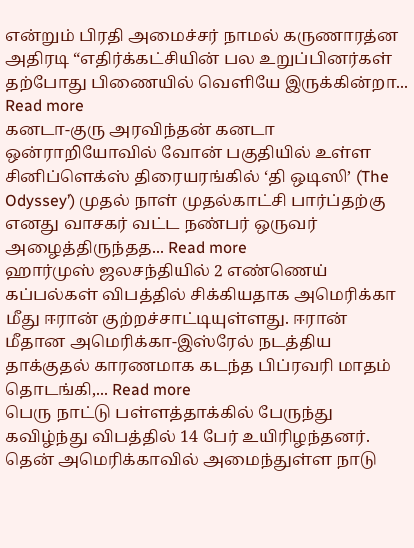என்றும் பிரதி அமைச்சர் நாமல் கருணாரத்ன அதிரடி “எதிர்க்கட்சியின் பல உறுப்பினர்கள் தற்போது பிணையில் வெளியே இருக்கின்றா... Read more
கனடா-குரு அரவிந்தன் கனடா ஒன்ராறியோவில் வோன் பகுதியில் உள்ள சினிப்ளெக்ஸ் திரையரங்கில் ‘தி ஒடிஸி’ (The Odyssey’) முதல் நாள் முதல்காட்சி பார்ப்தற்கு எனது வாசகர் வட்ட நண்பர் ஒருவர் அழைத்திருந்தத... Read more
ஹார்முஸ் ஜலசந்தியில் 2 எண்ணெய் கப்பல்கள் விபத்தில் சிக்கியதாக அமெரிக்கா மீது ஈரான் குற்றச்சாட்டியுள்ளது. ஈரான் மீதான அமெரிக்கா-இஸ்ரேல் நடத்திய தாக்குதல் காரணமாக கடந்த பிப்ரவரி மாதம் தொடங்கி,... Read more
பெரு நாட்டு பள்ளத்தாக்கில் பேருந்து கவிழ்ந்து விபத்தில் 14 பேர் உயிரிழந்தனர். தென் அமெரிக்காவில் அமைந்துள்ள நாடு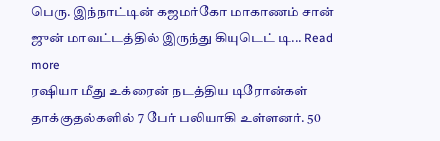பெரு. இந்நாட்டின் கஜமர்கோ மாகாணம் சான் ஜுன் மாவட்டத்தில் இருந்து கியுடெட் டி... Read more
ரஷியா மீது உக்ரைன் நடத்திய டிரோன்கள் தாக்குதல்களில் 7 பேர் பலியாகி உள்ளனர். 50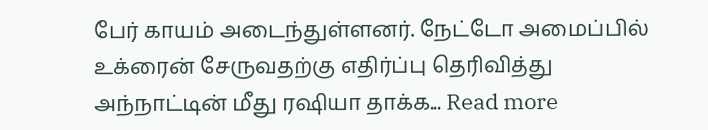பேர் காயம் அடைந்துள்ளனர். நேட்டோ அமைப்பில் உக்ரைன் சேருவதற்கு எதிர்ப்பு தெரிவித்து அந்நாட்டின் மீது ரஷியா தாக்க... Read more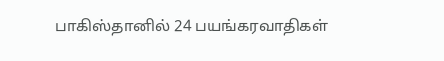பாகிஸ்தானில் 24 பயங்கரவாதிகள்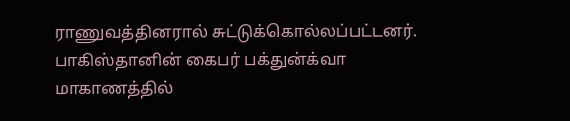ராணுவத்தினரால் சுட்டுக்கொல்லப்பட்டனர். பாகிஸ்தானின் கைபர் பக்துன்க்வா மாகாணத்தில்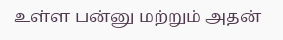உள்ள பன்னு மற்றும் அதன்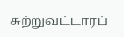சுற்றுவட்டாரப்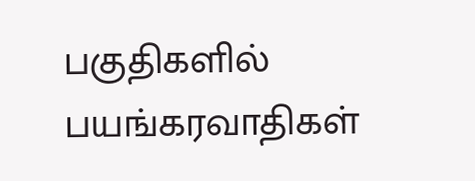பகுதிகளில் பயங்கரவாதிகள்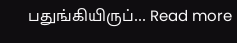பதுங்கியிருப்... Read more